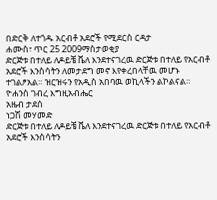በድርቅ ለተጎዱ አርብቶ አደሮች የሚደርስ ርዳታ
ሐሙስ፣ ጥር 25 2009ማስታወቂያ
ድርጅቱ በተለይ ለዶይቼ ቬለ እንደተናገረዉ ድርጅቱ በተለይ የአርብቶ አደሮች እንስሳትን ለመታደግ መኖ እየቀረበላቸዉ መሆኑ ተገልፆአል። ዝርዝሩን የአዲስ አበባዉ ወኪላችን ልኮልናል።
ዮሐንስ ገብረ እግዚአብሔር
አዜብ ታደሰ
ነጋሽ መሃመድ
ድርጅቱ በተለይ ለዶይቼ ቬለ እንደተናገረዉ ድርጅቱ በተለይ የአርብቶ አደሮች እንስሳትን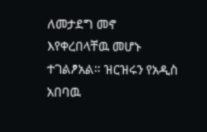ለመታደግ መኖ እየቀረበላቸዉ መሆኑ ተገልፆአል። ዝርዝሩን የአዲስ አበባዉ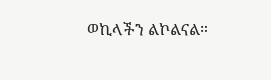ወኪላችን ልኮልናል።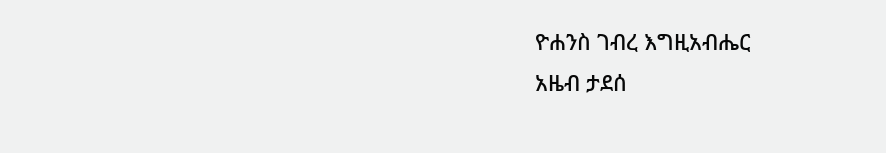ዮሐንስ ገብረ እግዚአብሔር
አዜብ ታደሰ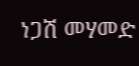ነጋሽ መሃመድ